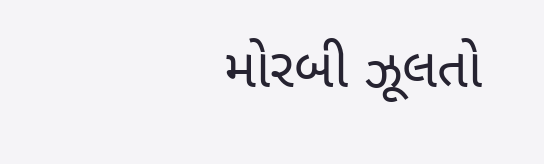મોરબી ઝૂલતો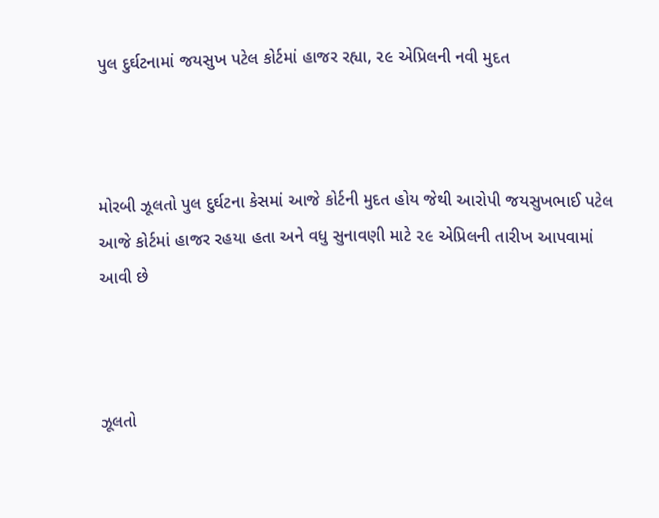પુલ દુર્ઘટનામાં જયસુખ પટેલ કોર્ટમાં હાજર રહ્યા, ૨૯ એપ્રિલની નવી મુદત



મોરબી ઝૂલતો પુલ દુર્ઘટના કેસમાં આજે કોર્ટની મુદત હોય જેથી આરોપી જયસુખભાઈ પટેલ આજે કોર્ટમાં હાજર રહયા હતા અને વધુ સુનાવણી માટે ૨૯ એપ્રિલની તારીખ આપવામાં આવી છે



ઝૂલતો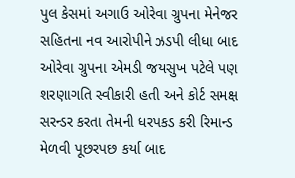પુલ કેસમાં અગાઉ ઓરેવા ગ્રુપના મેનેજર સહિતના નવ આરોપીને ઝડપી લીધા બાદ ઓરેવા ગ્રુપના એમડી જયસુખ પટેલે પણ શરણાગતિ સ્વીકારી હતી અને કોર્ટ સમક્ષ સરન્ડર કરતા તેમની ધરપકડ કરી રિમાન્ડ મેળવી પૂછરપછ કર્યા બાદ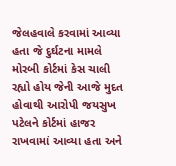જેલહવાલે કરવામાં આવ્યા હતા જે દુર્ઘટના મામલે મોરબી કોર્ટમાં કેસ ચાલી રહ્યો હોય જેની આજે મુદત હોવાથી આરોપી જયસુખ પટેલને કોર્ટમાં હાજર રાખવામાં આવ્યા હતા અને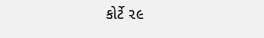કોર્ટે ૨૯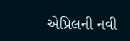એપ્રિલની નવી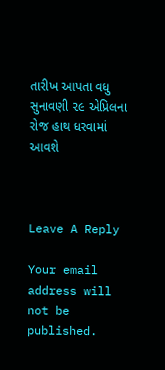તારીખ આપતા વધુ સુનાવણી ૨૯ એપ્રિલના રોજ હાથ ધરવામાં આવશે



Leave A Reply

Your email address will not be published.